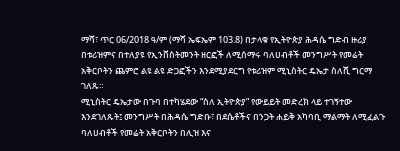ማሻ፣ ጥር 06/2018 ዓ/ም (ማሻ ኤፍኤም 103.8) በታላቁ የኢትዮጵያ ሕዳሴ ግድብ ዙሪያ በቱሪዝምና በተለያዩ የኢንቨስትመንት ዘርፎች ለሚሰማሩ ባለሀብቶች መንግሥት የመሬት አቅርቦትን ጨምሮ ልዩ ልዩ ድጋፎችን እንደሚያደርግ የቱሪዝም ሚኒስትር ዴኤታ ስለሺ ግርማ ገለጹ።
ሚኒስትር ዴኤታው በጉባ በተካሄደው “ስለ ኢትዮጵያ” የውይይት መድረክ ላይ ተገኝተው እንደገለጹት፤ መንግሥት በሕዳሴ ግድቡ፣ በደሴቶችና በንጋት ሐይቅ አካባቢ ማልማት ለሚፈልጉ ባለሀብቶች የመሬት አቅርቦትን በሊዝ እና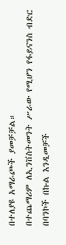በተለያዩ አማራጮች ያመቻቻል።
በተጨማሪም ለኢንቨስትመንት ሥራው የሚሆን የፋይናንስ ብድር በባንኮች በኩል እንዲመቻች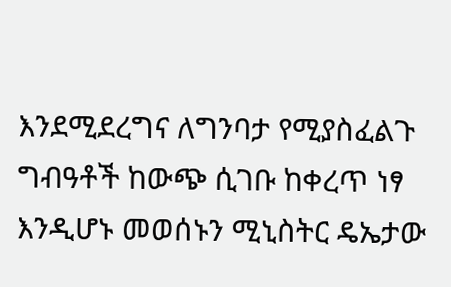እንደሚደረግና ለግንባታ የሚያስፈልጉ ግብዓቶች ከውጭ ሲገቡ ከቀረጥ ነፃ እንዲሆኑ መወሰኑን ሚኒስትር ዴኤታው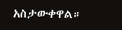አስታውቀዋል።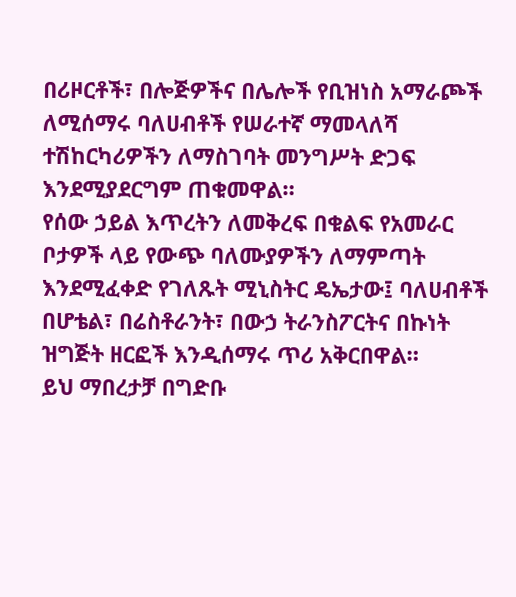በሪዞርቶች፣ በሎጅዎችና በሌሎች የቢዝነስ አማራጮች ለሚሰማሩ ባለሀብቶች የሠራተኛ ማመላለሻ ተሽከርካሪዎችን ለማስገባት መንግሥት ድጋፍ እንደሚያደርግም ጠቁመዋል።
የሰው ኃይል እጥረትን ለመቅረፍ በቁልፍ የአመራር ቦታዎች ላይ የውጭ ባለሙያዎችን ለማምጣት እንደሚፈቀድ የገለጹት ሚኒስትር ዴኤታው፤ ባለሀብቶች በሆቴል፣ በሬስቶራንት፣ በውኃ ትራንስፖርትና በኩነት ዝግጅት ዘርፎች እንዲሰማሩ ጥሪ አቅርበዋል።
ይህ ማበረታቻ በግድቡ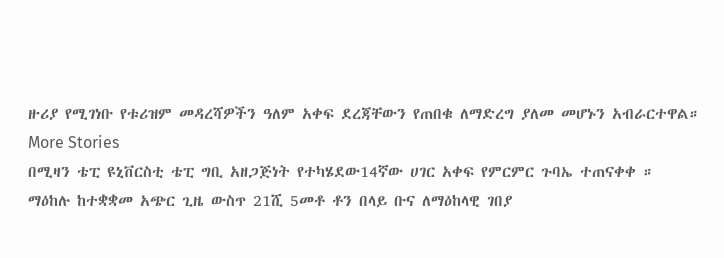ዙሪያ የሚገነቡ የቱሪዝም መዳረሻዎችን ዓለም አቀፍ ደረጃቸውን የጠበቁ ለማድረግ ያለመ መሆኑን አብራርተዋል።
More Stories
በሚዛን ቴፒ ዩኒቨርስቲ ቴፒ ግቢ አዘጋጅነት የተካሄደው14ኛው ሀገር አቀፍ የምርምር ጉባኤ ተጠናቀቀ ።
ማዕከሉ ከተቋቋመ አጭር ጊዜ ውስጥ 21ሺ 5መቶ ቶን በላይ ቡና ለማዕከላዊ ገበያ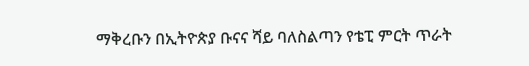ማቅረቡን በኢትዮጵያ ቡናና ሻይ ባለስልጣን የቴፒ ምርት ጥራት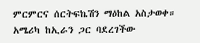ምርምርና ሰርትፍኬሽን ማዕከል አስታወቀ።
አሜሪካ ከኢራን ጋር ባደረገችው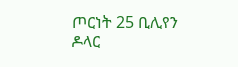ጦርነት 25 ቢሊየን ዶላር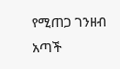የሚጠጋ ገንዘብ አጣች